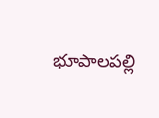భూపాలపల్లి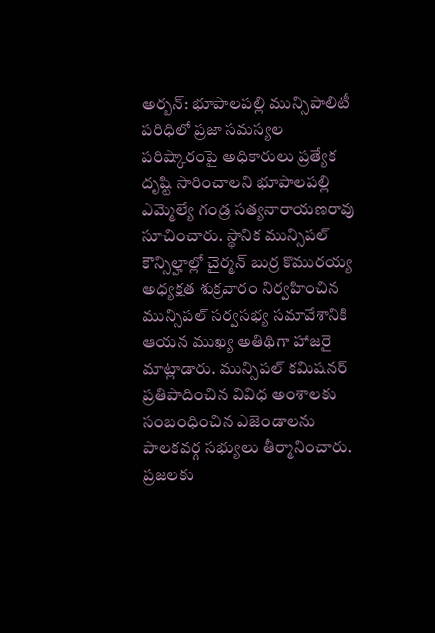అర్బన్: భూపాలపల్లి మున్సిపాలిటీ పరిధిలో ప్రజా సమస్యల పరిష్కారంపై అధికారులు ప్రత్యేక దృష్టి సారించాలని భూపాలపల్లి ఎమ్మెల్యే గండ్ర సత్యనారాయణరావు సూచించారు. స్థానిక మున్సిపల్ కౌన్సిల్హాల్లో చైర్మన్ బుర్ర కొమురయ్య అధ్యక్షత శుక్రవారం నిర్వహించిన మున్సిపల్ సర్వసభ్య సమావేశానికి ఆయన ముఖ్య అతిథిగా హాజరై మాట్లాడారు. మున్సిపల్ కమిషనర్ ప్రతిపాదించిన వివిధ అంశాలకు సంబంధించిన ఎజెండాలను పాలకవర్గ సభ్యులు తీర్మానించారు. ప్రజలకు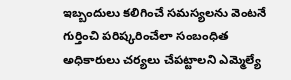ఇబ్బందులు కలిగించే సమస్యలను వెంటనే గుర్తించి పరిష్కరించేలా సంబంధిత అధికారులు చర్యలు చేపట్టాలని ఎమ్మెల్యే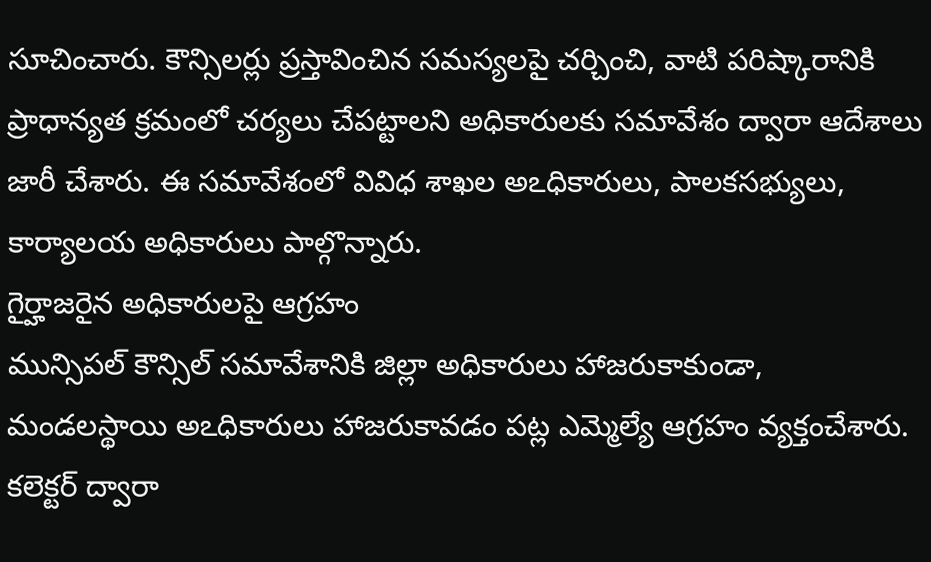సూచించారు. కౌన్సిలర్లు ప్రస్తావించిన సమస్యలపై చర్చించి, వాటి పరిష్కారానికి ప్రాధాన్యత క్రమంలో చర్యలు చేపట్టాలని అధికారులకు సమావేశం ద్వారా ఆదేశాలు జారీ చేశారు. ఈ సమావేశంలో వివిధ శాఖల అఽధికారులు, పాలకసభ్యులు, కార్యాలయ అధికారులు పాల్గొన్నారు.
గైర్హాజరైన అధికారులపై ఆగ్రహం
మున్సిపల్ కౌన్సిల్ సమావేశానికి జిల్లా అధికారులు హాజరుకాకుండా, మండలస్థాయి అఽధికారులు హాజరుకావడం పట్ల ఎమ్మెల్యే ఆగ్రహం వ్యక్తంచేశారు. కలెక్టర్ ద్వారా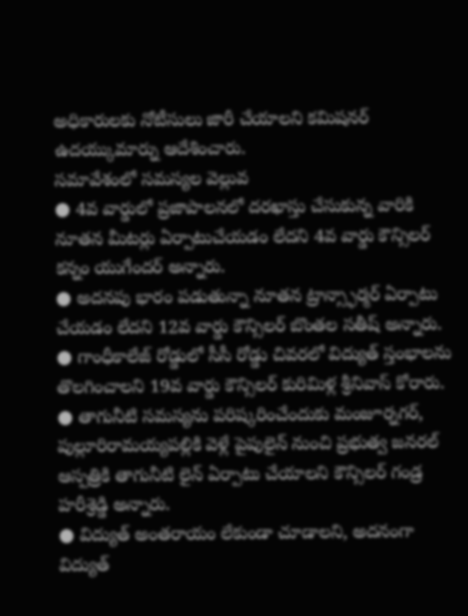అధికారులకు నోటీసులు జారీ చేయాలని కమిషనర్ ఉదయ్కుమార్ను ఆదేశించారు.
సమావేశంలో సమస్యల వెల్లువ
● 4వ వార్డులో ప్రజాపాలనలో దరఖాస్తు చేసుకున్న వారికి నూతన మీటర్లు ఏర్పాటుచేయడం లేదని 4వ వార్డు కౌన్సిలర్ కన్నం యుగేందర్ అన్నారు.
● అదనపు భారం పడుతున్నా నూతన ట్రాన్స్ఫార్మర్ ఏర్పాటు చేయడం లేదని 12వ వార్డు కౌన్సిలర్ బొంతల సతీష్ అన్నారు.
● గాంధీకాలేజ్ రోడ్డులో సీసీ రోడ్డు చివరలో విద్యుత్ స్తంభాలను తొలగించాలని 19వ వార్డు కౌన్సిలర్ కురిమిళ్ల శ్రీనివాస్ కోరారు.
● తాగునీటి సమస్యను పరిష్కరించేందుకు మంజూర్నగర్, పుల్లూరిరామయ్యపల్లికి వెళ్లే పైపులైన్ నుంచి ప్రభుత్వ జనరల్ ఆస్పత్రికి తాగునీటి లైన్ ఏర్పాటు చేయాలని కౌన్సిలర్ గండ్ర హరీశ్రెడ్డి అన్నారు.
● విద్యుత్ అంతరాయం లేకుండా చూడాలని, అదనంగా విద్యుత్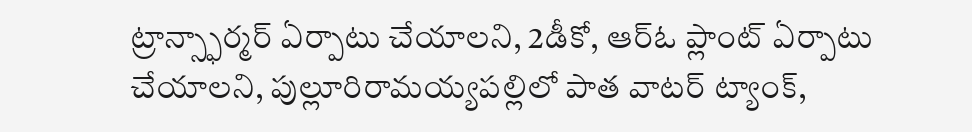ట్రాన్స్ఫార్మర్ ఏర్పాటు చేయాలని, 2డీకో, ఆర్ఓ ప్లాంట్ ఏర్పాటు చేయాలని, పుల్లూరిరామయ్యపల్లిలో పాత వాటర్ ట్యాంక్,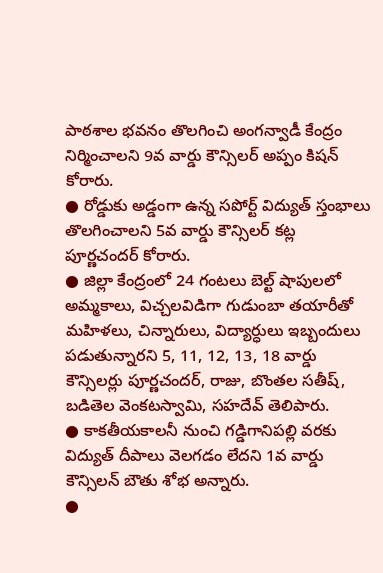పాఠశాల భవనం తొలగించి అంగన్వాడీ కేంద్రం నిర్మించాలని 9వ వార్డు కౌన్సిలర్ అప్పం కిషన్ కోరారు.
● రోడ్డుకు అడ్డంగా ఉన్న సపోర్ట్ విద్యుత్ స్తంభాలు తొలగించాలని 5వ వార్డు కౌన్సిలర్ కట్ల పూర్ణచందర్ కోరారు.
● జిల్లా కేంద్రంలో 24 గంటలు బెల్ట్ షాపులలో అమ్మకాలు, విచ్చలవిడిగా గుడుంబా తయారీతో మహిళలు, చిన్నారులు, విద్యార్ధులు ఇబ్బందులు పడుతున్నారని 5, 11, 12, 13, 18 వార్డు కౌన్సిలర్లు పూర్ణచందర్, రాజు, బొంతల సతీష్, బడితెల వెంకటస్వామి, సహదేవ్ తెలిపారు.
● కాకతీయకాలనీ నుంచి గడ్డిగానిపల్లి వరకు విద్యుత్ దీపాలు వెలగడం లేదని 1వ వార్డు కౌన్సిలన్ బౌతు శోభ అన్నారు.
●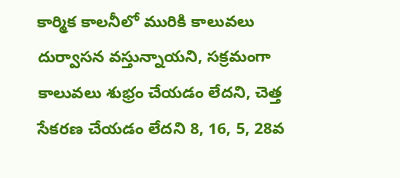కార్మిక కాలనీలో మురికి కాలువలు దుర్వాసన వస్తున్నాయని, సక్రమంగా కాలువలు శుభ్రం చేయడం లేదని, చెత్త సేకరణ చేయడం లేదని 8, 16, 5, 28వ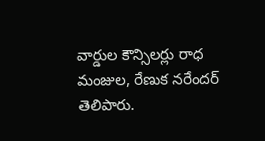వార్డుల కౌన్సిలర్లు రాధ మంజుల, రేణుక నరేందర్ తెలిపారు.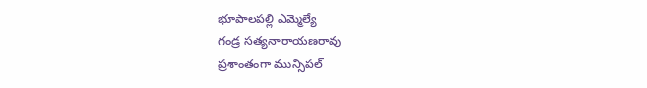భూపాలపల్లి ఎమ్మెల్యే
గండ్ర సత్యనారాయణరావు
ప్రశాంతంగా మున్సిపల్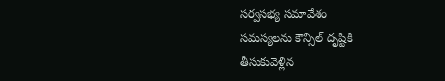సర్వసభ్య సమావేశం
సమస్యలను కౌన్సిల్ దృష్టికి
తీసుకువెళ్లిన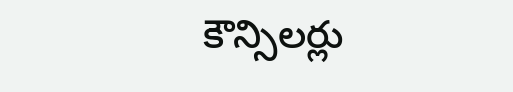కౌన్సిలర్లు